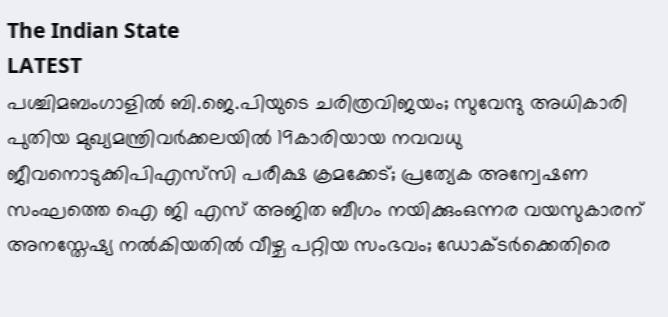The Indian State
LATEST
പശ്ചിമബംഗാളിൽ ബി.ജെ.പിയുടെ ചരിത്രവിജയം; സുവേന്ദു അധികാരി പുതിയ മുഖ്യമന്ത്രിവര്‍ക്കലയില്‍ 19കാരിയായ നവവധു ജീവനൊടുക്കിപിഎസ്‌സി പരീക്ഷ ക്രമക്കേട്; പ്രത്യേക അന്വേഷണ സംഘത്തെ ഐ ജി എസ് അജിത ബീഗം നയിക്കുംഒന്നര വയസുകാരന് അനസ്തേഷ്യ നൽകിയതിൽ വീഴ്ച പറ്റിയ സംഭവം; ഡോക്ടർക്കെതിരെ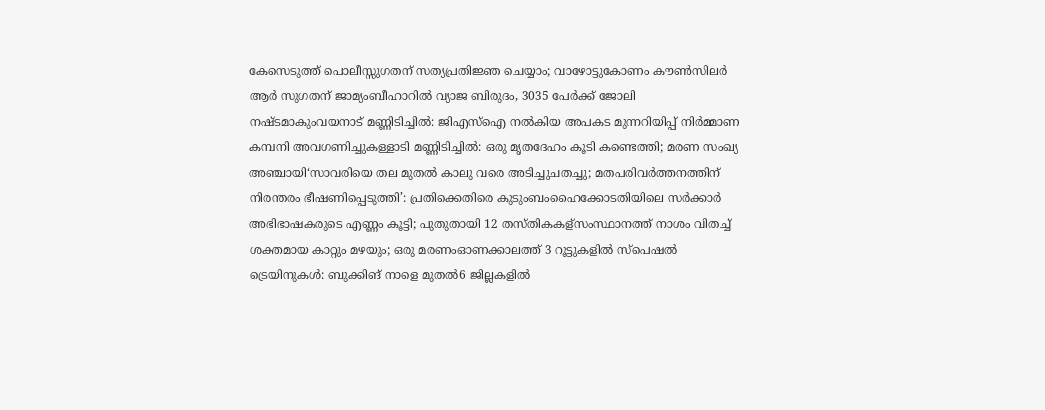കേസെടുത്ത് പൊലീസ്സുഗതന് സത്യപ്രതിജ്ഞ ചെയ്യാം; വാഴോട്ടുകോണം കൗൺസിലർ ആർ സുഗതന് ജാമ്യംബീഹാറിൽ വ്യാജ ബിരുദം, 3035 പേർക്ക് ജോലി നഷ്ടമാകുംവയനാട് മണ്ണിടിച്ചിൽ: ജിഎസ്ഐ നൽകിയ അപകട മുന്നറിയിപ്പ് നിർമ്മാണ കമ്പനി അവഗണിച്ചുകള്ളാടി മണ്ണിടിച്ചിൽ: ഒരു മൃതദേഹം കൂടി കണ്ടെത്തി; മരണ സംഖ്യ അഞ്ചായി‘സാവരിയെ തല മുതൽ കാലു വരെ അടിച്ചുചതച്ചു; മതപരിവർത്തനത്തിന് നിരന്തരം ഭീഷണിപ്പെടുത്തി’: പ്രതിക്കെതിരെ കുടുംബംഹൈക്കോടതിയിലെ സര്‍ക്കാര്‍ അഭിഭാഷകരുടെ എണ്ണം കൂട്ടി; പുതുതായി 12 തസ്തികകള്സംസ്ഥാനത്ത് നാശം വിതച്ച് ശക്തമായ കാറ്റും മഴയും; ഒരു മരണംഓണക്കാലത്ത് 3 റൂട്ടുകളിൽ സ്പെഷൽ ട്രെയിനുകൾ: ബുക്കിങ് നാളെ മുതൽ6 ജില്ലകളിൽ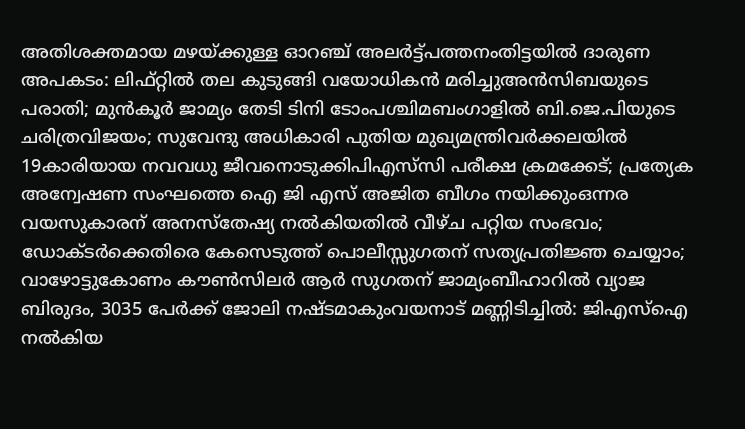അതിശക്തമായ മഴയ്ക്കുള്ള ഓറഞ്ച് അലർട്ട്പത്തനംതിട്ടയിൽ ദാരുണ അപകടം: ലിഫ്റ്റിൽ തല കുടുങ്ങി വയോധികൻ മരിച്ചുഅന്‍സിബയുടെ പരാതി; മുന്‍കൂര്‍ ജാമ്യം തേടി ടിനി ടോംപശ്ചിമബംഗാളിൽ ബി.ജെ.പിയുടെ ചരിത്രവിജയം; സുവേന്ദു അധികാരി പുതിയ മുഖ്യമന്ത്രിവര്‍ക്കലയില്‍ 19കാരിയായ നവവധു ജീവനൊടുക്കിപിഎസ്‌സി പരീക്ഷ ക്രമക്കേട്; പ്രത്യേക അന്വേഷണ സംഘത്തെ ഐ ജി എസ് അജിത ബീഗം നയിക്കുംഒന്നര വയസുകാരന് അനസ്തേഷ്യ നൽകിയതിൽ വീഴ്ച പറ്റിയ സംഭവം; ഡോക്ടർക്കെതിരെ കേസെടുത്ത് പൊലീസ്സുഗതന് സത്യപ്രതിജ്ഞ ചെയ്യാം; വാഴോട്ടുകോണം കൗൺസിലർ ആർ സുഗതന് ജാമ്യംബീഹാറിൽ വ്യാജ ബിരുദം, 3035 പേർക്ക് ജോലി നഷ്ടമാകുംവയനാട് മണ്ണിടിച്ചിൽ: ജിഎസ്ഐ നൽകിയ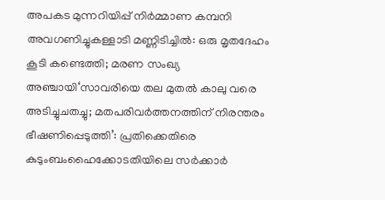അപകട മുന്നറിയിപ്പ് നിർമ്മാണ കമ്പനി അവഗണിച്ചുകള്ളാടി മണ്ണിടിച്ചിൽ: ഒരു മൃതദേഹം കൂടി കണ്ടെത്തി; മരണ സംഖ്യ അഞ്ചായി‘സാവരിയെ തല മുതൽ കാലു വരെ അടിച്ചുചതച്ചു; മതപരിവർത്തനത്തിന് നിരന്തരം ഭീഷണിപ്പെടുത്തി’: പ്രതിക്കെതിരെ കുടുംബംഹൈക്കോടതിയിലെ സര്‍ക്കാര്‍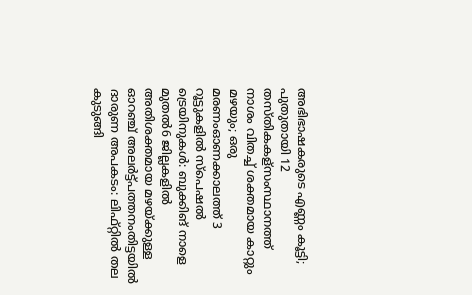അഭിഭാഷകരുടെ എണ്ണം കൂട്ടി; പുതുതായി 12 തസ്തികകള്സംസ്ഥാനത്ത് നാശം വിതച്ച് ശക്തമായ കാറ്റും മഴയും; ഒരു മരണംഓണക്കാലത്ത് 3 റൂട്ടുകളിൽ സ്പെഷൽ ട്രെയിനുകൾ: ബുക്കിങ് നാളെ മുതൽ6 ജില്ലകളിൽ അതിശക്തമായ മഴയ്ക്കുള്ള ഓറഞ്ച് അലർട്ട്പത്തനംതിട്ടയിൽ ദാരുണ അപകടം: ലിഫ്റ്റിൽ തല കുടുങ്ങി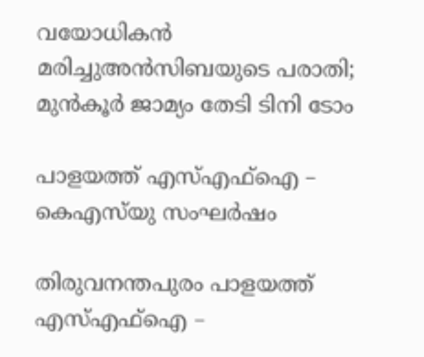വയോധികൻ മരിച്ചുഅന്‍സിബയുടെ പരാതി; മുന്‍കൂര്‍ ജാമ്യം തേടി ടിനി ടോം

പാളയത്ത് എസ്എഫ്‌ഐ – കെഎസ്‌യു സംഘര്‍ഷം

തിരുവനന്തപുരം പാളയത്ത് എസ്എഫ്‌ഐ –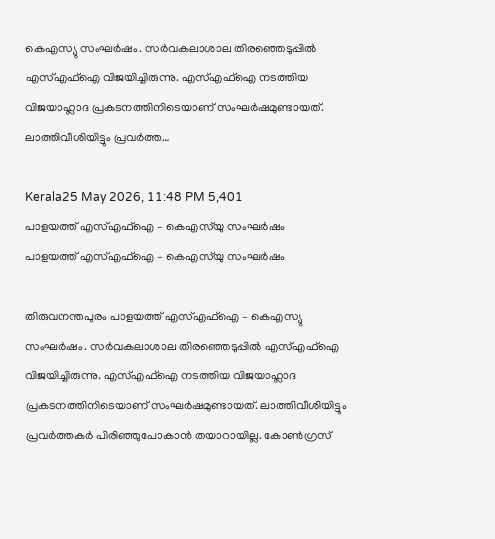കെഎസ്യു സംഘര്‍ഷം. സര്‍വകലാശാല തിരഞ്ഞെടുപ്പില്‍ എസ്എഫ്‌ഐ വിജയിച്ചിരുന്നു. എസ്എഫ്‌ഐ നടത്തിയ വിജയാഹ്ലാദ പ്രകടനത്തിനിടെയാണ് സംഘര്‍ഷമുണ്ടായത്. ലാത്തിവീശിയിട്ടും പ്രവര്‍ത്ത…

Kerala25 May 2026, 11:48 PM 5,401
പാളയത്ത് എസ്എഫ്‌ഐ – കെഎസ്‌യു സംഘര്‍ഷം
പാളയത്ത് എസ്എഫ്‌ഐ – കെഎസ്‌യു സംഘര്‍ഷം

തിരുവനന്തപുരം പാളയത്ത് എസ്എഫ്‌ഐ – കെഎസ്യു സംഘര്‍ഷം. സര്‍വകലാശാല തിരഞ്ഞെടുപ്പില്‍ എസ്എഫ്‌ഐ വിജയിച്ചിരുന്നു. എസ്എഫ്‌ഐ നടത്തിയ വിജയാഹ്ലാദ പ്രകടനത്തിനിടെയാണ് സംഘര്‍ഷമുണ്ടായത്. ലാത്തിവീശിയിട്ടും പ്രവര്‍ത്തകര്‍ പിരിഞ്ഞുപോകാന്‍ തയാറായില്ല. കോണ്‍ഗ്രസ്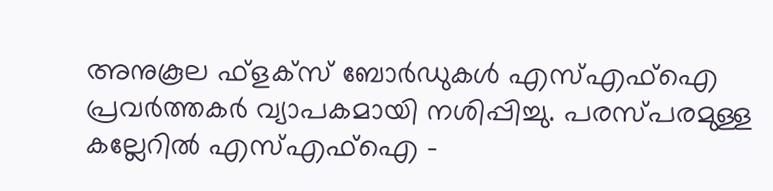അനുകൂല ഫ്‌ളക്‌സ് ബോര്‍ഡുകള്‍ എസ്എഫ്‌ഐ പ്രവര്‍ത്തകര്‍ വ്യാപകമായി നശിപ്പിച്ചു. പരസ്പരമുള്ള കല്ലേറില്‍ എസ്എഫ്‌ഐ –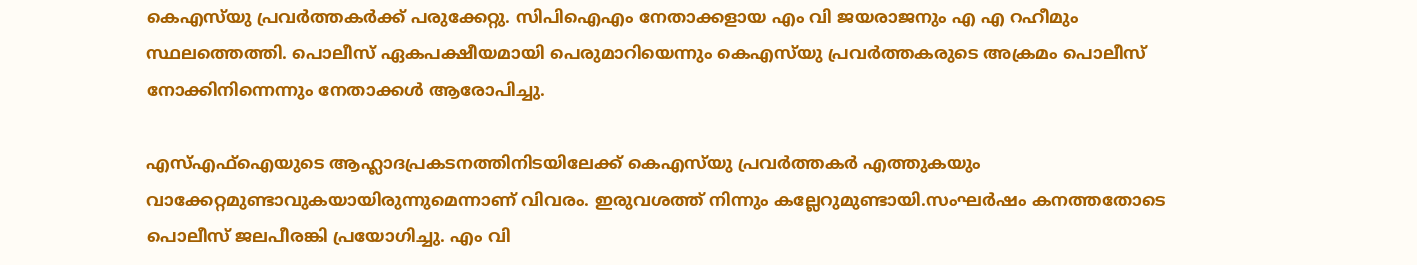കെഎസ്‌യു പ്രവര്‍ത്തകര്‍ക്ക് പരുക്കേറ്റു. സിപിഐഎം നേതാക്കളായ എം വി ജയരാജനും എ എ റഹീമും സ്ഥലത്തെത്തി. പൊലീസ് ഏകപക്ഷീയമായി പെരുമാറിയെന്നും കെഎസ്‌യു പ്രവര്‍ത്തകരുടെ അക്രമം പൊലീസ് നോക്കിനിന്നെന്നും നേതാക്കള്‍ ആരോപിച്ചു.

എസ്എഫ്‌ഐയുടെ ആഹ്ലാദപ്രകടനത്തിനിടയിലേക്ക് കെഎസ്‌യു പ്രവര്‍ത്തകര്‍ എത്തുകയും വാക്കേറ്റമുണ്ടാവുകയായിരുന്നുമെന്നാണ് വിവരം. ഇരുവശത്ത് നിന്നും കല്ലേറുമുണ്ടായി.സംഘര്‍ഷം കനത്തതോടെ പൊലീസ് ജലപീരങ്കി പ്രയോഗിച്ചു. എം വി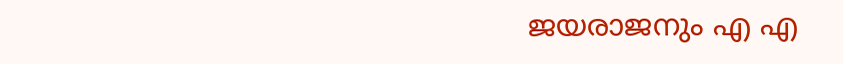ജയരാജനും എ എ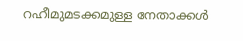റഹീമുമടക്കമുള്ള നേതാക്കള്‍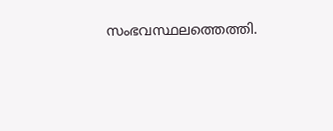സംഭവസ്ഥലത്തെത്തി.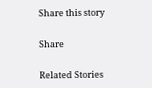Share this story

Share

Related Stories